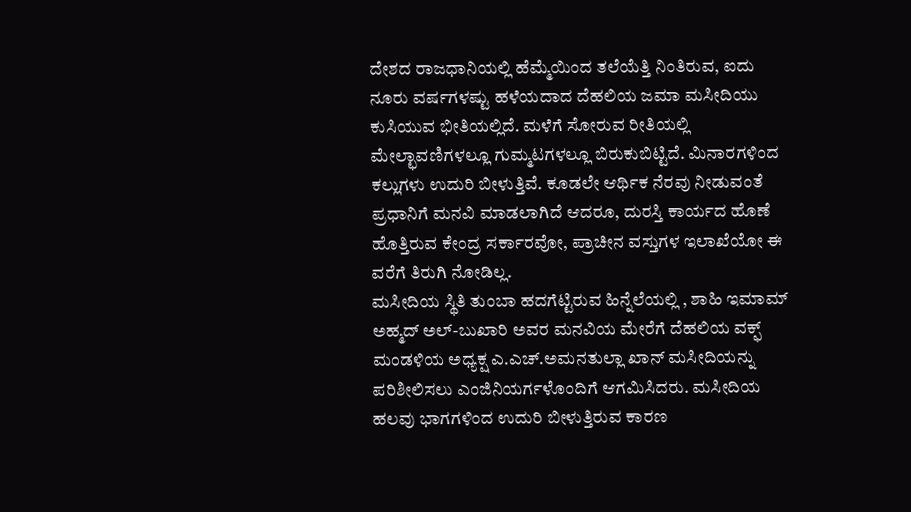ದೇಶದ ರಾಜಧಾನಿಯಲ್ಲಿ ಹೆಮ್ಮೆಯಿಂದ ತಲೆಯೆತ್ತಿ ನಿಂತಿರುವ, ಐದು ನೂರು ವರ್ಷಗಳಷ್ಟು ಹಳೆಯದಾದ ದೆಹಲಿಯ ಜಮಾ ಮಸೀದಿಯು ಕುಸಿಯುವ ಭೀತಿಯಲ್ಲಿದೆ. ಮಳೆಗೆ ಸೋರುವ ರೀತಿಯಲ್ಲಿ ಮೇಲ್ಛಾವಣಿಗಳಲ್ಲೂ ಗುಮ್ಮಟಗಳಲ್ಲೂ ಬಿರುಕುಬಿಟ್ಟಿದೆ. ಮಿನಾರಗಳಿಂದ ಕಲ್ಲುಗಳು ಉದುರಿ ಬೀಳುತ್ತಿವೆ. ಕೂಡಲೇ ಆರ್ಥಿಕ ನೆರವು ನೀಡುವಂತೆ ಪ್ರಧಾನಿಗೆ ಮನವಿ ಮಾಡಲಾಗಿದೆ ಆದರೂ, ದುರಸ್ತಿ ಕಾರ್ಯದ ಹೊಣೆ ಹೊತ್ತಿರುವ ಕೇಂದ್ರ ಸರ್ಕಾರವೋ, ಪ್ರಾಚೀನ ವಸ್ತುಗಳ ಇಲಾಖೆಯೋ ಈ ವರೆಗೆ ತಿರುಗಿ ನೋಡಿಲ್ಲ.
ಮಸೀದಿಯ ಸ್ಥಿತಿ ತುಂಬಾ ಹದಗೆಟ್ಟಿರುವ ಹಿನ್ನೆಲೆಯಲ್ಲಿ , ಶಾಹಿ ಇಮಾಮ್ ಅಹ್ಮದ್ ಅಲ್-ಬುಖಾರಿ ಅವರ ಮನವಿಯ ಮೇರೆಗೆ ದೆಹಲಿಯ ವಕ್ಫ್ ಮಂಡಳಿಯ ಅಧ್ಯಕ್ಷ ಎ.ಎಚ್.ಅಮನತುಲ್ಲಾ ಖಾನ್ ಮಸೀದಿಯನ್ನು ಪರಿಶೀಲಿಸಲು ಎಂಜಿನಿಯರ್ಗಳೊಂದಿಗೆ ಆಗಮಿಸಿದರು. ಮಸೀದಿಯ ಹಲವು ಭಾಗಗಳಿಂದ ಉದುರಿ ಬೀಳುತ್ತಿರುವ ಕಾರಣ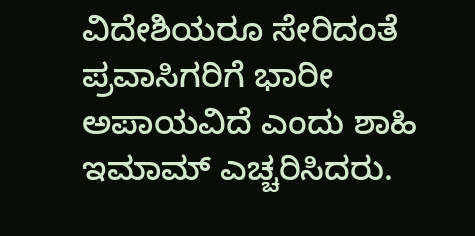ವಿದೇಶಿಯರೂ ಸೇರಿದಂತೆ ಪ್ರವಾಸಿಗರಿಗೆ ಭಾರೀ ಅಪಾಯವಿದೆ ಎಂದು ಶಾಹಿ ಇಮಾಮ್ ಎಚ್ಚರಿಸಿದರು.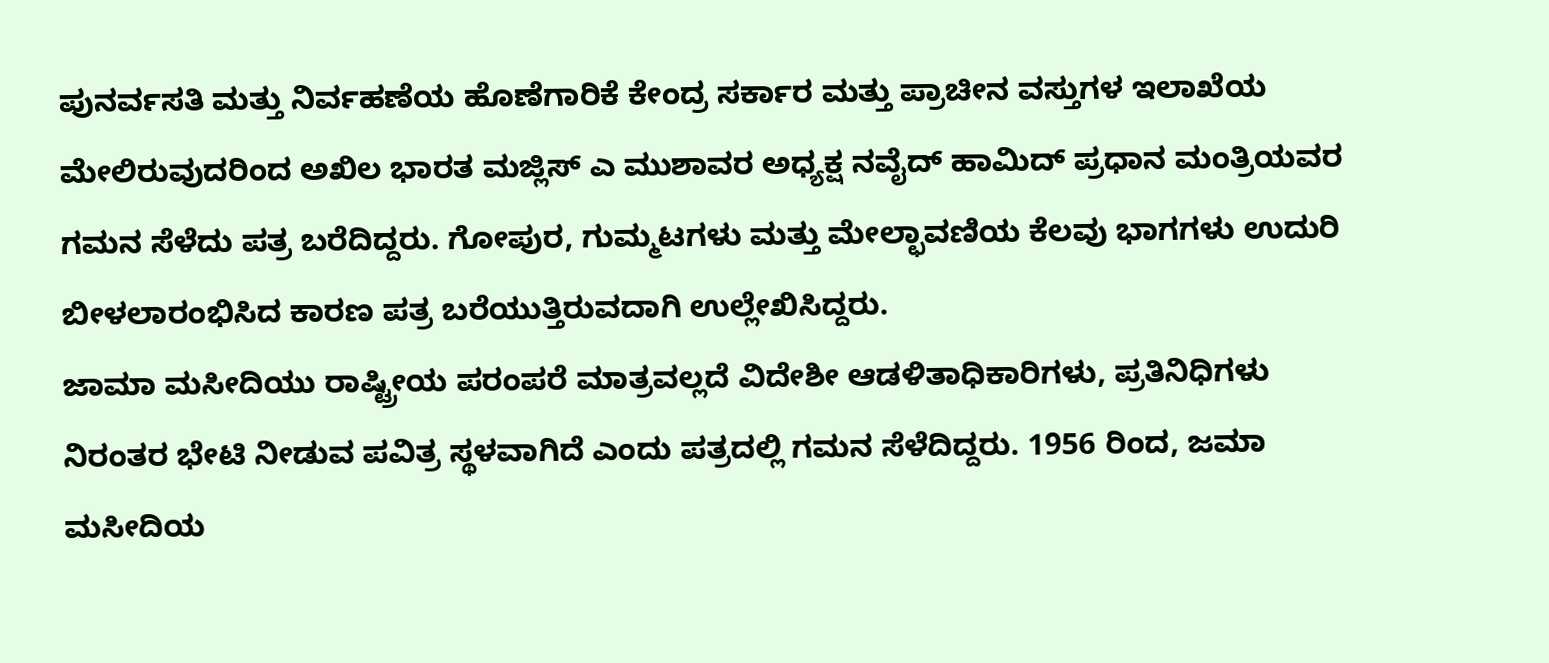ಪುನರ್ವಸತಿ ಮತ್ತು ನಿರ್ವಹಣೆಯ ಹೊಣೆಗಾರಿಕೆ ಕೇಂದ್ರ ಸರ್ಕಾರ ಮತ್ತು ಪ್ರಾಚೀನ ವಸ್ತುಗಳ ಇಲಾಖೆಯ ಮೇಲಿರುವುದರಿಂದ ಅಖಿಲ ಭಾರತ ಮಜ್ಲಿಸ್ ಎ ಮುಶಾವರ ಅಧ್ಯಕ್ಷ ನವೈದ್ ಹಾಮಿದ್ ಪ್ರಧಾನ ಮಂತ್ರಿಯವರ ಗಮನ ಸೆಳೆದು ಪತ್ರ ಬರೆದಿದ್ದರು. ಗೋಪುರ, ಗುಮ್ಮಟಗಳು ಮತ್ತು ಮೇಲ್ಛಾವಣಿಯ ಕೆಲವು ಭಾಗಗಳು ಉದುರಿ ಬೀಳಲಾರಂಭಿಸಿದ ಕಾರಣ ಪತ್ರ ಬರೆಯುತ್ತಿರುವದಾಗಿ ಉಲ್ಲೇಖಿಸಿದ್ದರು.
ಜಾಮಾ ಮಸೀದಿಯು ರಾಷ್ಟ್ರೀಯ ಪರಂಪರೆ ಮಾತ್ರವಲ್ಲದೆ ವಿದೇಶೀ ಆಡಳಿತಾಧಿಕಾರಿಗಳು, ಪ್ರತಿನಿಧಿಗಳು ನಿರಂತರ ಭೇಟಿ ನೀಡುವ ಪವಿತ್ರ ಸ್ಥಳವಾಗಿದೆ ಎಂದು ಪತ್ರದಲ್ಲಿ ಗಮನ ಸೆಳೆದಿದ್ದರು. 1956 ರಿಂದ, ಜಮಾ ಮಸೀದಿಯ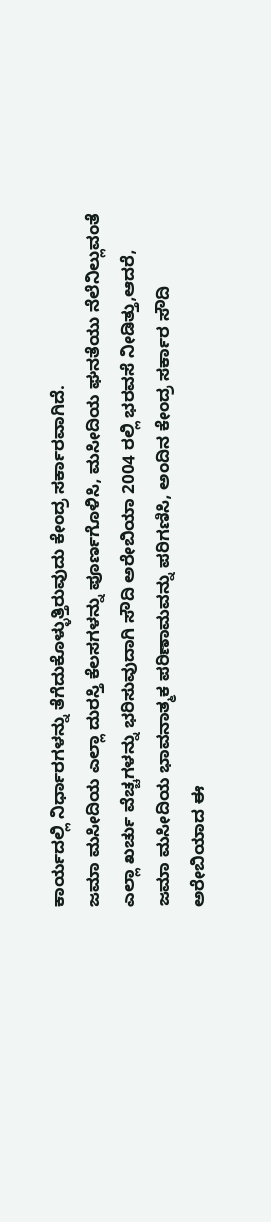ಕಾರ್ಯದಲ್ಲಿ ನಿರ್ಧಾರಗಳನ್ನು ತೆಗೆದುಕೊಳ್ಳುತ್ತಿರುವುದು ಕೇಂದ್ರ ಸರ್ಕಾರವಾಗಿದೆ.
ಜಮಾ ಮಸೀದಿಯ ಎಲ್ಲಾ ದುರಸ್ತಿ ಕೆಲಸಗಳನ್ನು ಪೂರ್ಣಗೊಳಿಸಿ, ಮಸೀದಿಯ ಘನತೆಯು ನೆಲೆನಿಲ್ಲುವಂತೆ ಎಲ್ಲಾ ಖರ್ಚು ವೆಚ್ಚಗಳನ್ನು ಭರಿಸುವುದಾಗಿ ಸೌದಿ ಅರೇಬಿಯಾ 2004 ರಲ್ಲಿ ಭರವಸೆ ನೀಡಿತ್ತು,ಆದರೆ, ಜಮಾ ಮಸೀದಿಯ ಭಾವನಾತ್ಮಕ ಪರಿಣಾಮವನ್ನು ಪರಿಗಣಿಸಿ, ಅಂದಿನ ಕೇಂದ್ರ ಸರ್ಕಾರ ಸೌದಿ ಅರೇಬಿಯಾದ ಈ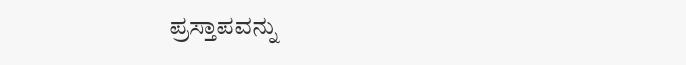ಪ್ರಸ್ತಾಪವನ್ನು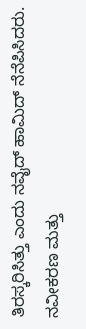ತಿರಸ್ಕರಿಸಿತ್ತು ಎಂದು ನವೈದ್ ಹಾಮಿದ್ ನೆನೆಪಿಸಿದರು. ನವೀಕರಣ ಮತ್ತು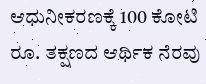ಆಧುನೀಕರಣಕ್ಕೆ 100 ಕೋಟಿ ರೂ. ತಕ್ಷಣದ ಆರ್ಥಿಕ ನೆರವು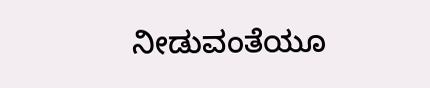ನೀಡುವಂತೆಯೂ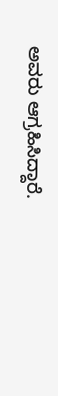ಅವರು ಆಗ್ರಹಿಸಿದ್ದಾರೆ.